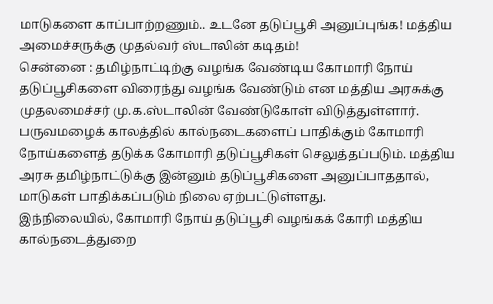மாடுகளை காப்பாற்றணும்.. உடனே தடுப்பூசி அனுப்புங்க! மத்திய அமைச்சருக்கு முதல்வர் ஸ்டாலின் கடிதம்!
சென்னை : தமிழ்நாட்டிற்கு வழங்க வேண்டிய கோமாரி நோய் தடுப்பூசிகளை விரைந்து வழங்க வேண்டும் என மத்திய அரசுக்கு முதலமைச்சர் மு.க.ஸ்டாலின் வேண்டுகோள் விடுத்துள்ளார்.
பருவமழைக் காலத்தில் கால்நடைகளைப் பாதிக்கும் கோமாரி நோய்களைத் தடுக்க கோமாரி தடுப்பூசிகள் செலுத்தப்படும். மத்திய அரசு தமிழ்நாட்டுக்கு இன்னும் தடுப்பூசிகளை அனுப்பாததால், மாடுகள் பாதிக்கப்படும் நிலை ஏற்பட்டுள்ளது.
இந்நிலையில், கோமாரி நோய் தடுப்பூசி வழங்கக் கோரி மத்திய கால்நடைத்துறை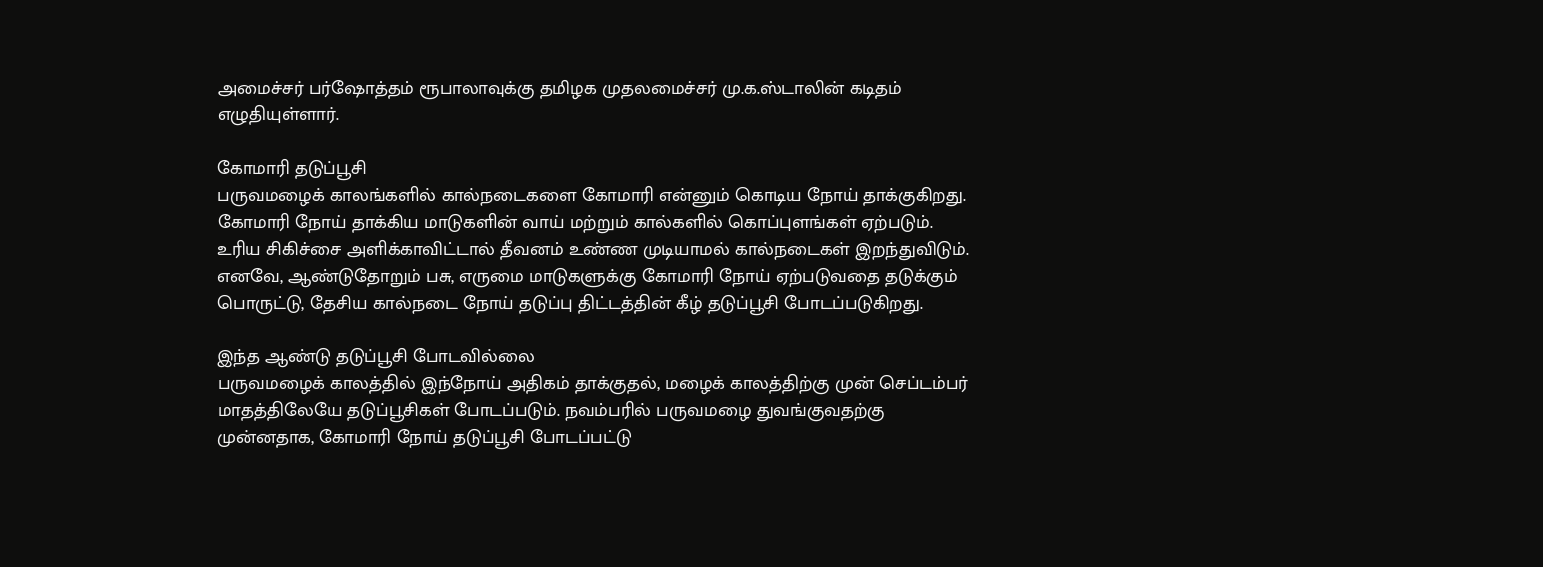அமைச்சர் பர்ஷோத்தம் ரூபாலாவுக்கு தமிழக முதலமைச்சர் மு.க.ஸ்டாலின் கடிதம் எழுதியுள்ளார்.

கோமாரி தடுப்பூசி
பருவமழைக் காலங்களில் கால்நடைகளை கோமாரி என்னும் கொடிய நோய் தாக்குகிறது. கோமாரி நோய் தாக்கிய மாடுகளின் வாய் மற்றும் கால்களில் கொப்புளங்கள் ஏற்படும். உரிய சிகிச்சை அளிக்காவிட்டால் தீவனம் உண்ண முடியாமல் கால்நடைகள் இறந்துவிடும். எனவே, ஆண்டுதோறும் பசு, எருமை மாடுகளுக்கு கோமாரி நோய் ஏற்படுவதை தடுக்கும் பொருட்டு, தேசிய கால்நடை நோய் தடுப்பு திட்டத்தின் கீழ் தடுப்பூசி போடப்படுகிறது.

இந்த ஆண்டு தடுப்பூசி போடவில்லை
பருவமழைக் காலத்தில் இந்நோய் அதிகம் தாக்குதல், மழைக் காலத்திற்கு முன் செப்டம்பர் மாதத்திலேயே தடுப்பூசிகள் போடப்படும். நவம்பரில் பருவமழை துவங்குவதற்கு முன்னதாக, கோமாரி நோய் தடுப்பூசி போடப்பட்டு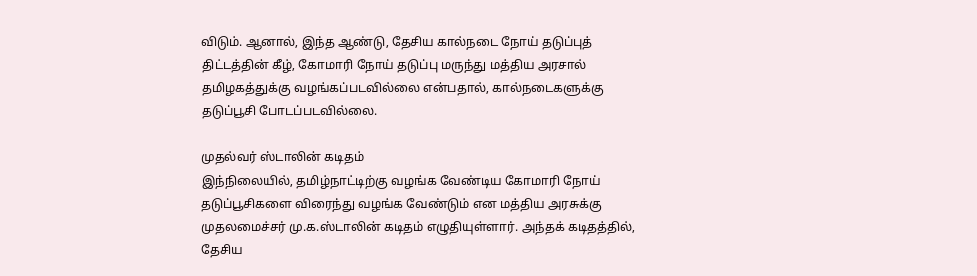விடும். ஆனால், இந்த ஆண்டு, தேசிய கால்நடை நோய் தடுப்புத் திட்டத்தின் கீழ், கோமாரி நோய் தடுப்பு மருந்து மத்திய அரசால் தமிழகத்துக்கு வழங்கப்படவில்லை என்பதால், கால்நடைகளுக்கு தடுப்பூசி போடப்படவில்லை.

முதல்வர் ஸ்டாலின் கடிதம்
இந்நிலையில், தமிழ்நாட்டிற்கு வழங்க வேண்டிய கோமாரி நோய் தடுப்பூசிகளை விரைந்து வழங்க வேண்டும் என மத்திய அரசுக்கு முதலமைச்சர் மு.க.ஸ்டாலின் கடிதம் எழுதியுள்ளார். அந்தக் கடிதத்தில், தேசிய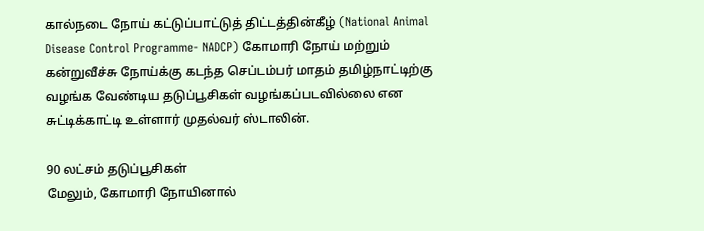கால்நடை நோய் கட்டுப்பாட்டுத் திட்டத்தின்கீழ் (National Animal Disease Control Programme- NADCP) கோமாரி நோய் மற்றும் கன்றுவீச்சு நோய்க்கு கடந்த செப்டம்பர் மாதம் தமிழ்நாட்டிற்கு வழங்க வேண்டிய தடுப்பூசிகள் வழங்கப்படவில்லை என சுட்டிக்காட்டி உள்ளார் முதல்வர் ஸ்டாலின்.

90 லட்சம் தடுப்பூசிகள்
மேலும், கோமாரி நோயினால்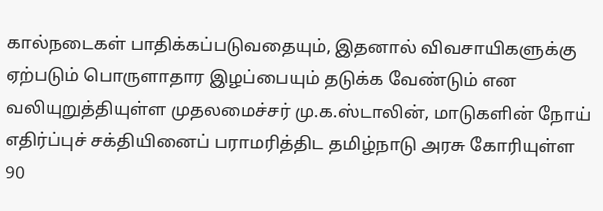கால்நடைகள் பாதிக்கப்படுவதையும், இதனால் விவசாயிகளுக்கு ஏற்படும் பொருளாதார இழப்பையும் தடுக்க வேண்டும் என வலியுறுத்தியுள்ள முதலமைச்சர் மு.க.ஸ்டாலின், மாடுகளின் நோய் எதிர்ப்புச் சக்தியினைப் பராமரித்திட தமிழ்நாடு அரசு கோரியுள்ள 90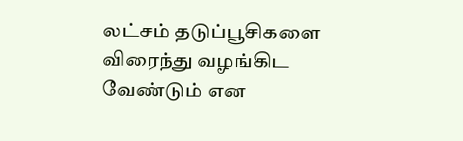லட்சம் தடுப்பூசிகளை விரைந்து வழங்கிட வேண்டும் என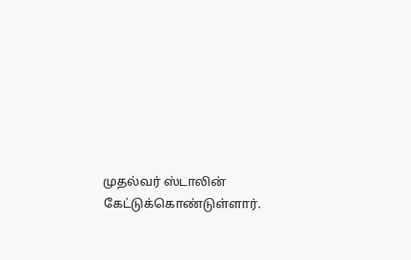முதல்வர் ஸ்டாலின் கேட்டுக்கொண்டுள்ளார்.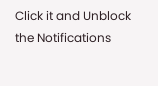Click it and Unblock the Notifications